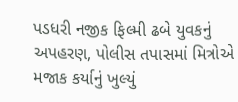પડધરી નજીક ફિલ્મી ઢબે યુવકનું અપહરણ, પોલીસ તપાસમાં મિત્રોએ મજાક કર્યાનું ખુલ્યું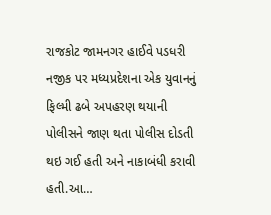રાજકોટ જામનગર હાઈવે પડધરી નજીક પર મધ્યપ્રદેશના એક યુવાનનું ફિલ્મી ઢબે અપહરણ થયાની પોલીસને જાણ થતા પોલીસ દોડતી થઇ ગઈ હતી અને નાકાબંધી કરાવી હતી.આ…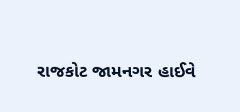રાજકોટ જામનગર હાઈવે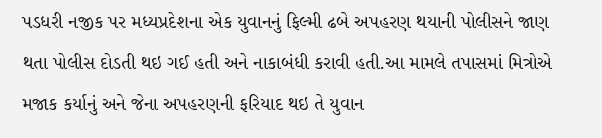પડધરી નજીક પર મધ્યપ્રદેશના એક યુવાનનું ફિલ્મી ઢબે અપહરણ થયાની પોલીસને જાણ થતા પોલીસ દોડતી થઇ ગઈ હતી અને નાકાબંધી કરાવી હતી.આ મામલે તપાસમાં મિત્રોએ મજાક કર્યાનું અને જેના અપહરણની ફરિયાદ થઇ તે યુવાન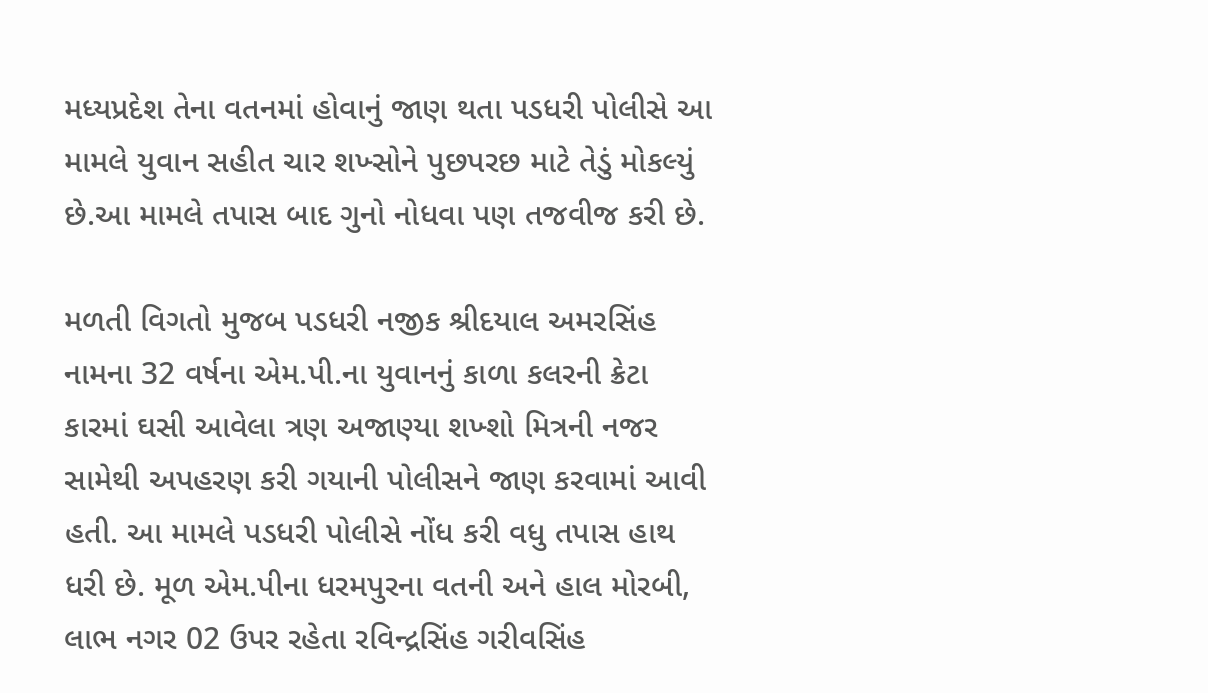મધ્યપ્રદેશ તેના વતનમાં હોવાનું જાણ થતા પડધરી પોલીસે આ મામલે યુવાન સહીત ચાર શખ્સોને પુછપરછ માટે તેડું મોકલ્યું છે.આ મામલે તપાસ બાદ ગુનો નોધવા પણ તજવીજ કરી છે.

મળતી વિગતો મુજબ પડધરી નજીક શ્રીદયાલ અમરસિંહ નામના 32 વર્ષના એમ.પી.ના યુવાનનું કાળા કલરની ક્રેટા કારમાં ઘસી આવેલા ત્રણ અજાણ્યા શખ્શો મિત્રની નજર સામેથી અપહરણ કરી ગયાની પોલીસને જાણ કરવામાં આવી હતી. આ મામલે પડધરી પોલીસે નોંધ કરી વધુ તપાસ હાથ ધરી છે. મૂળ એમ.પીના ધરમપુરના વતની અને હાલ મોરબી, લાભ નગર 02 ઉપર રહેતા રવિન્દ્રસિંહ ગરીવસિંહ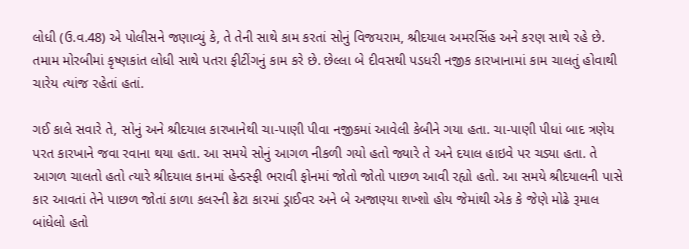લોધી (ઉ.વ.48) એ પોલીસને જણાવ્યું કે, તે તેની સાથે કામ કરતાં સોનું વિજયરામ, શ્રીદયાલ અમરસિંહ અને કરણ સાથે રહે છે. તમામ મોરબીમાં કૃષ્ણકાંત લોધી સાથે પતરા ફીટીંગનું કામ કરે છે. છેલ્લા બે દીવસથી પડધરી નજીક કારખાનામાં કામ ચાલતું હોવાથી ચારેય ત્યાંજ રહેતાં હતાં.

ગઈ કાલે સવારે તે, સોનું અને શ્રીદયાલ કારખાનેથી ચા-પાણી પીવા નજીકમાં આવેલી કેબીને ગયા હતા. ચા-પાણી પીધાં બાદ ત્રણેય પરત કારખાને જવા રવાના થયા હતા. આ સમયે સોનું આગળ નીકળી ગયો હતો જ્યારે તે અને દયાલ હાઇવે પર ચડ્યા હતા. તે આગળ ચાલતો હતો ત્યારે શ્રીદયાલ કાનમાં હેન્ડસ્ફી ભરાવી ફોનમાં જોતો જોતો પાછળ આવી રહ્યો હતો. આ સમયે શ્રીદયાલની પાસે કાર આવતાં તેને પાછળ જોતાં કાળા કલરની ક્રેટા કારમાં ડ્રાઈવર અને બે અજાણ્યા શખ્શો હોય જેમાંથી એક કે જેણે મોઢે રૂમાલ બાંધેલો હતો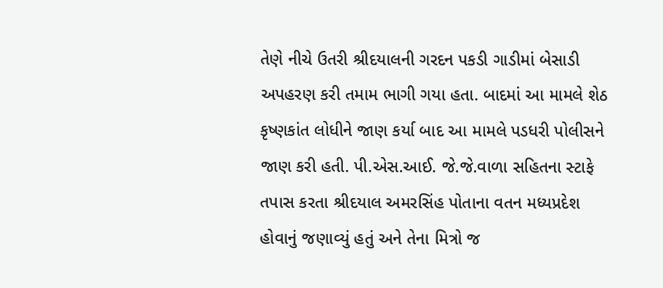તેણે નીચે ઉતરી શ્રીદયાલની ગરદન પકડી ગાડીમાં બેસાડી અપહરણ કરી તમામ ભાગી ગયા હતા. બાદમાં આ મામલે શેઠ કૃષ્ણકાંત લોધીને જાણ કર્યા બાદ આ મામલે પડધરી પોલીસને જાણ કરી હતી. પી.એસ.આઈ. જે.જે.વાળા સહિતના સ્ટાફે તપાસ કરતા શ્રીદયાલ અમરસિંહ પોતાના વતન મધ્યપ્રદેશ હોવાનું જણાવ્યું હતું અને તેના મિત્રો જ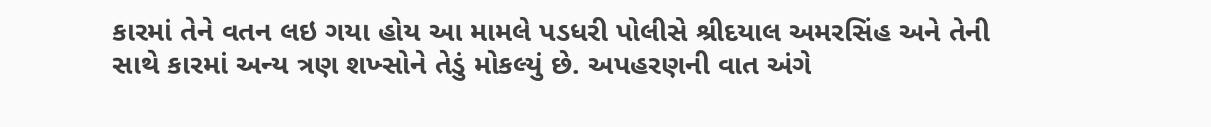કારમાં તેને વતન લઇ ગયા હોય આ મામલે પડધરી પોલીસે શ્રીદયાલ અમરસિંહ અને તેની સાથે કારમાં અન્ય ત્રણ શખ્સોને તેડું મોકલ્યું છે. અપહરણની વાત અંગે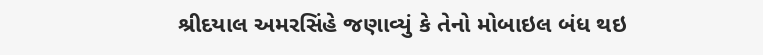શ્રીદયાલ અમરસિંહે જણાવ્યું કે તેનો મોબાઇલ બંધ થઇ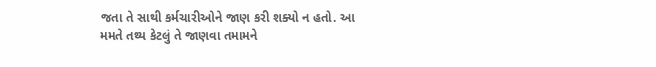જતા તે સાથી કર્મચારીઓને જાણ કરી શક્યો ન હતો. આ મમતે તથ્ય કેટલું તે જાણવા તમામને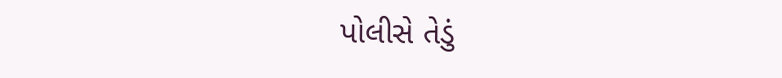પોલીસે તેડું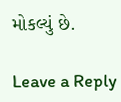મોકલ્યું છે.

Leave a Reply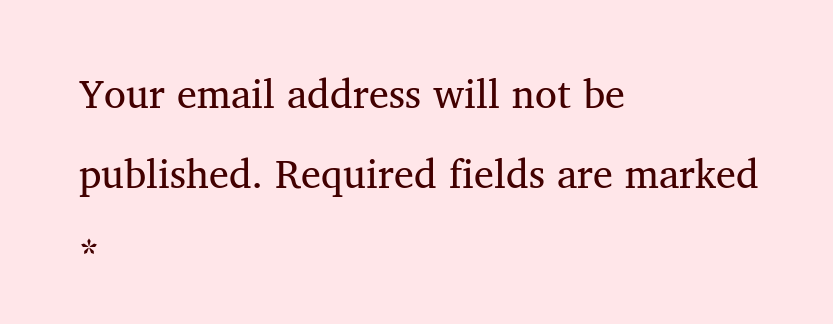Your email address will not be published. Required fields are marked *